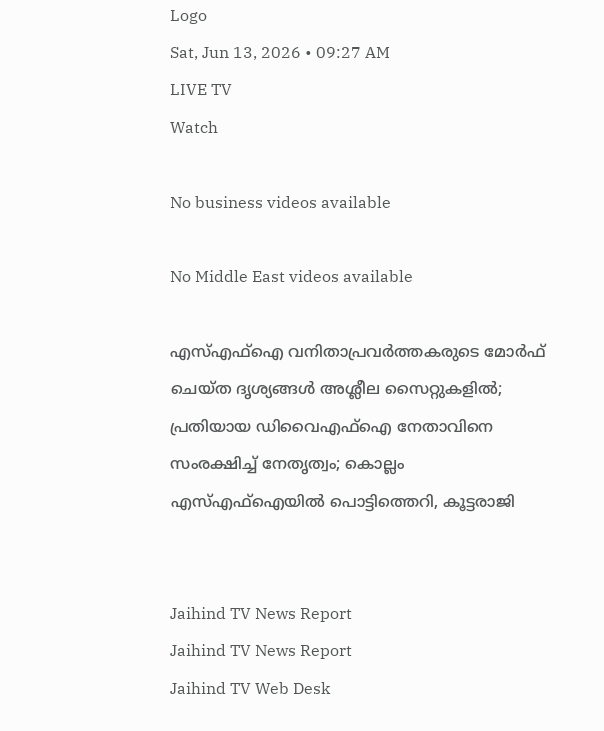Logo
Sat, Jun 13, 2026 • 09:27 AM
LIVE TV
Watch

No business videos available

No Middle East videos available

എസ്എഫ്ഐ വനിതാപ്രവർത്തകരുടെ മോർഫ് ചെയ്ത ദൃശ്യങ്ങള്‍ അശ്ലീല സൈറ്റുകളില്‍; പ്രതിയായ ഡിവൈഎഫ്ഐ നേതാവിനെ സംരക്ഷിച്ച് നേതൃത്വം; കൊല്ലം എസ്എഫ്ഐയില്‍ പൊട്ടിത്തെറി, കൂട്ടരാജി


Jaihind TV News Report
Jaihind TV News Report
Jaihind TV Web Desk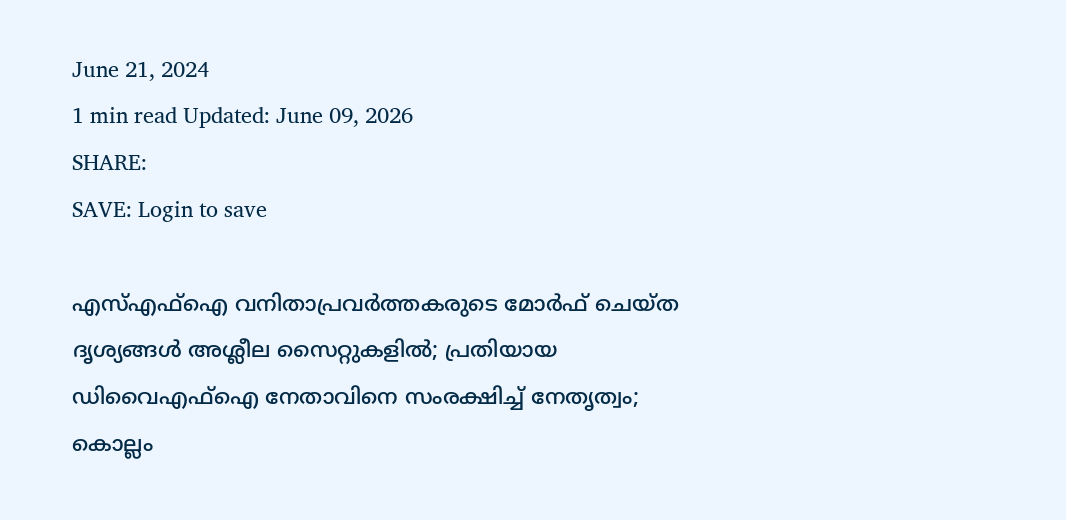June 21, 2024
1 min read Updated: June 09, 2026
SHARE:
SAVE: Login to save

എസ്എഫ്ഐ വനിതാപ്രവർത്തകരുടെ മോർഫ് ചെയ്ത ദൃശ്യങ്ങള്‍ അശ്ലീല സൈറ്റുകളില്‍; പ്രതിയായ ഡിവൈഎഫ്ഐ നേതാവിനെ സംരക്ഷിച്ച് നേതൃത്വം; കൊല്ലം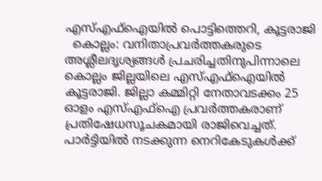എസ്എഫ്ഐയില്‍ പൊട്ടിത്തെറി, കൂട്ടരാജി
  കൊല്ലം: വനിതാപ്രവർത്തകരുടെ അശ്ലീലദൃശ്യങ്ങള്‍ പ്രചരിച്ചതിനുപിന്നാലെ കൊല്ലം ജില്ലയിലെ എസ്എഫ്ഐയില്‍ കൂട്ടരാജി. ജില്ലാ കമ്മിറ്റി നേതാവടക്കം 25 ഓളം എസ്എഫ്ഐ പ്രവർത്തകരാണ് പ്രതിഷേധസൂചകമായി രാജിവെച്ചത്. പാർട്ടിയില്‍ നടക്കുന്ന നെറികേടുകള്‍ക്ക്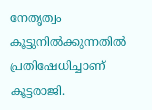നേതൃത്വം കൂട്ടുനില്‍ക്കുന്നതില്‍ പ്രതിഷേധിച്ചാണ് കൂട്ടരാജി.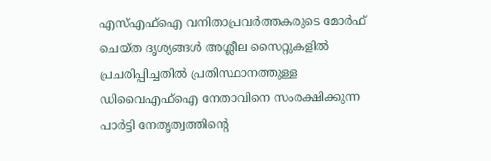എസ്എഫ്ഐ വനിതാപ്രവർത്തകരുടെ മോർഫ് ചെയ്ത ദൃശ്യങ്ങള്‍ അശ്ലീല സൈറ്റുകളില്‍ പ്രചരിപ്പിച്ചതില്‍ പ്രതിസ്ഥാനത്തുള്ള ഡിവൈഎഫ്ഐ നേതാവിനെ സംരക്ഷിക്കുന്ന പാർട്ടി നേതൃത്വത്തിന്‍റെ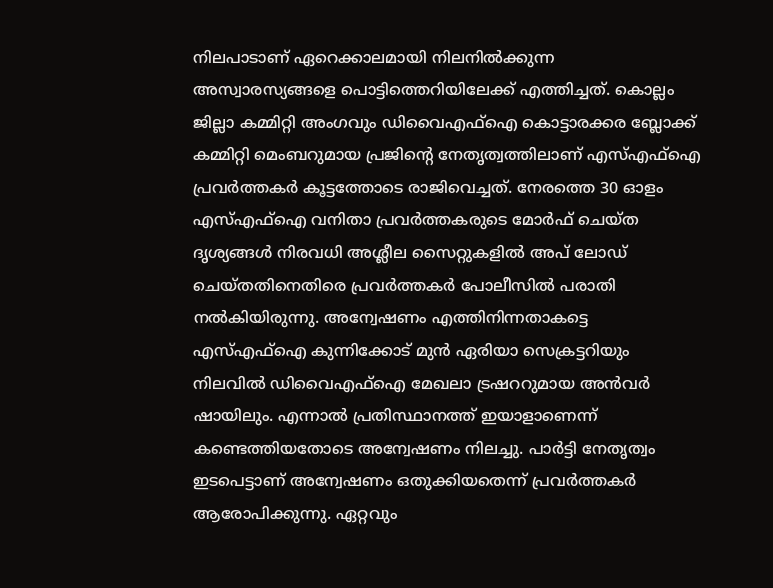നിലപാടാണ് ഏറെക്കാലമായി നിലനില്‍ക്കുന്ന അസ്വാരസ്യങ്ങളെ പൊട്ടിത്തെറിയിലേക്ക് എത്തിച്ചത്. കൊല്ലം ജില്ലാ കമ്മിറ്റി അംഗവും ഡിവൈഎഫ്ഐ കൊട്ടാരക്കര ബ്ലോക്ക് കമ്മിറ്റി മെംബറുമായ പ്രജിന്‍റെ നേതൃത്വത്തിലാണ് എസ്എഫ്ഐ പ്രവർത്തകർ കൂട്ടത്തോടെ രാജിവെച്ചത്. നേരത്തെ 30 ഓളം എസ്എഫ്ഐ വനിതാ പ്രവർത്തകരുടെ മോർഫ് ചെയ്ത ദൃശ്യങ്ങള്‍ നിരവധി അശ്ലീല സൈറ്റുകളില്‍ അപ് ലോഡ് ചെയ്തതിനെതിരെ പ്രവർത്തകർ പോലീസില്‍ പരാതി നല്‍കിയിരുന്നു. അന്വേഷണം എത്തിനിന്നതാകട്ടെ എസ്എഫ്ഐ കുന്നിക്കോട് മുന്‍ ഏരിയാ സെക്രട്ടറിയും നിലവില്‍ ഡിവൈഎഫ്ഐ മേഖലാ ട്രഷററുമായ അന്‍വർ ഷായിലും. എന്നാല്‍ പ്രതിസ്ഥാനത്ത് ഇയാളാണെന്ന് കണ്ടെത്തിയതോടെ അന്വേഷണം നിലച്ചു. പാർട്ടി നേതൃത്വം ഇടപെട്ടാണ് അന്വേഷണം ഒതുക്കിയതെന്ന് പ്രവർത്തകർ ആരോപിക്കുന്നു. ഏറ്റവും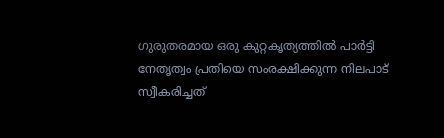ഗുരുതരമായ ഒരു കുറ്റകൃത്യത്തില്‍ പാർട്ടി നേതൃത്വം പ്രതിയെ സംരക്ഷിക്കുന്ന നിലപാട് സ്വീകരിച്ചത്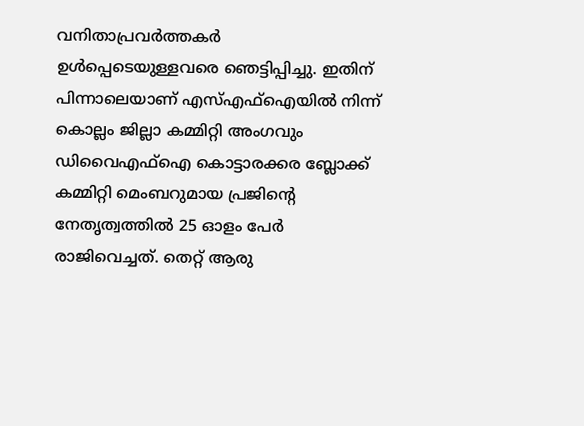വനിതാപ്രവർത്തകർ ഉള്‍പ്പെടെയുള്ളവരെ ഞെട്ടിപ്പിച്ചു. ഇതിന് പിന്നാലെയാണ് എസ്എഫ്ഐയില്‍ നിന്ന് കൊല്ലം ജില്ലാ കമ്മിറ്റി അംഗവും ഡിവൈഎഫ്ഐ കൊട്ടാരക്കര ബ്ലോക്ക് കമ്മിറ്റി മെംബറുമായ പ്രജിന്‍റെ നേതൃത്വത്തില്‍ 25 ഓളം പേർ രാജിവെച്ചത്. തെറ്റ് ആരു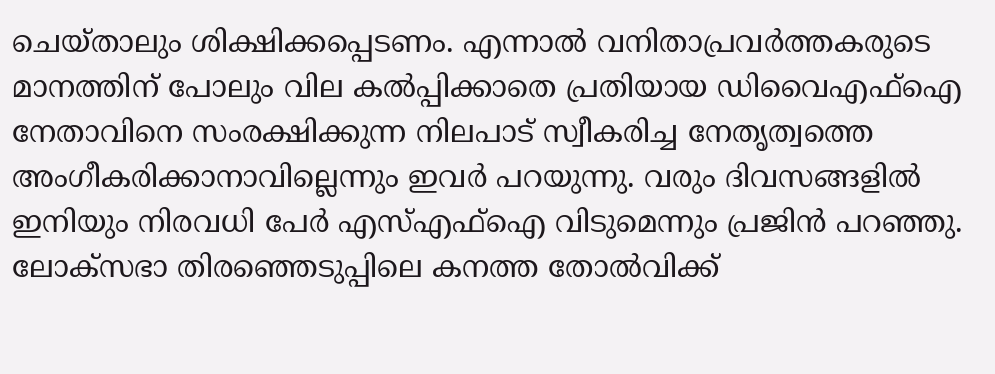ചെയ്താലും ശിക്ഷിക്കപ്പെടണം. എന്നാല്‍ വനിതാപ്രവർത്തകരുടെ മാനത്തിന് പോലും വില കല്‍പ്പിക്കാതെ പ്രതിയായ ഡിവൈഎഫ്ഐ നേതാവിനെ സംരക്ഷിക്കുന്ന നിലപാട് സ്വീകരിച്ച നേതൃത്വത്തെ അംഗീകരിക്കാനാവില്ലെന്നും ഇവർ പറയുന്നു. വരും ദിവസങ്ങളില്‍ ഇനിയും നിരവധി പേർ എസ്എഫ്ഐ വിടുമെന്നും പ്രജിന്‍ പറഞ്ഞു. ലോക്സഭാ തിരഞ്ഞെടുപ്പിലെ കനത്ത തോല്‍വിക്ക്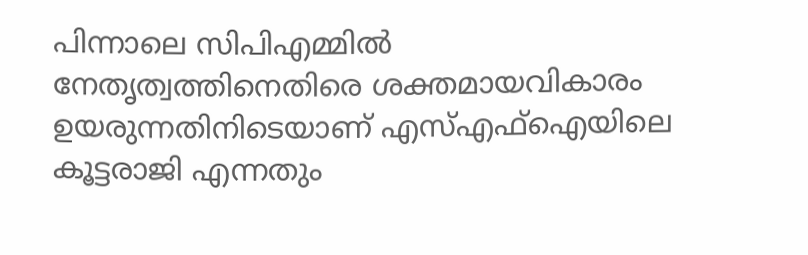പിന്നാലെ സിപിഎമ്മില്‍ നേതൃത്വത്തിനെതിരെ ശക്തമായവികാരം ഉയരുന്നതിനിടെയാണ് എസ്എഫ്ഐയിലെ കൂട്ടരാജി എന്നതും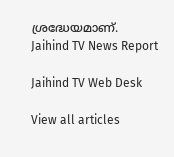ശ്രദ്ധേയമാണ്.
Jaihind TV News Report

Jaihind TV Web Desk

View all articles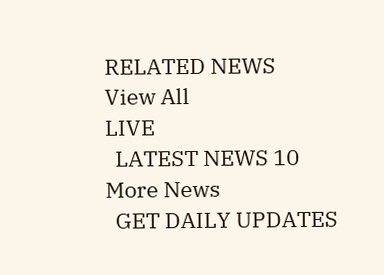RELATED NEWS
View All
LIVE
  LATEST NEWS 10
More News
  GET DAILY UPDATES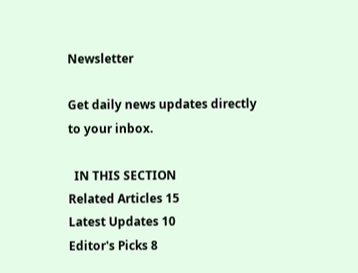Newsletter

Get daily news updates directly to your inbox.

  IN THIS SECTION
Related Articles 15
Latest Updates 10
Editor's Picks 8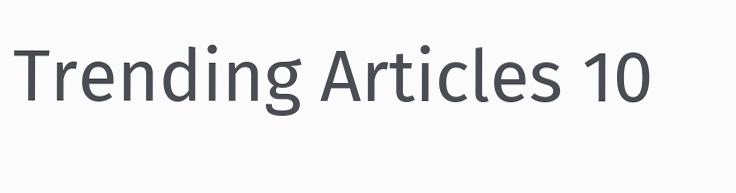Trending Articles 10